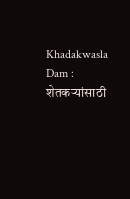Khadakwasla Dam : शेतकऱ्यांसाठी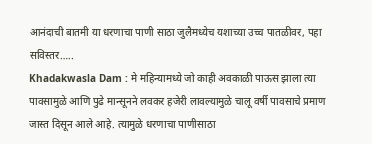आनंदाची बातमी या धरणाचा पाणी साठा जुलैमध्येच यशाच्या उच्च पातळीवर, पहा सविस्तर…..
Khadakwasla Dam : मे महिन्यामध्ये जो काही अवकाळी पाऊस झाला त्या पावसामुळे आणि पुढे मान्सूनने लवकर हजेरी लावल्यामुळे चालू वर्षी पावसाचे प्रमाण जास्त दिसून आले आहे. त्यामुळे धरणाचा पाणीसाठा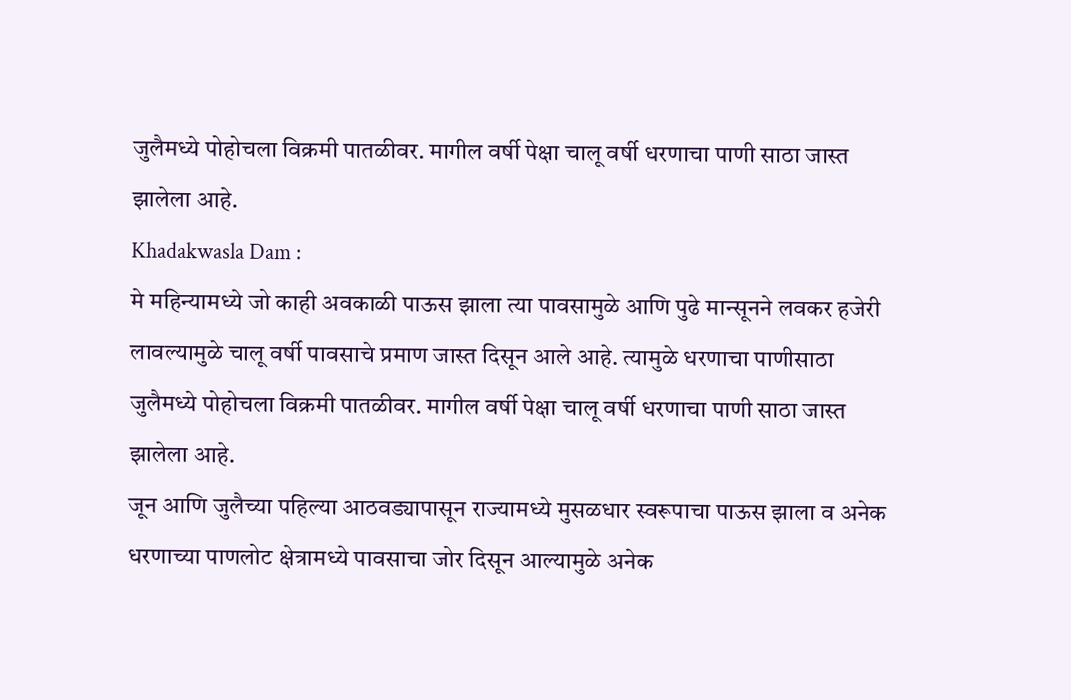जुलैमध्ये पोहोचला विक्रमी पातळीवर. मागील वर्षी पेक्षा चालू वर्षी धरणाचा पाणी साठा जास्त झालेला आहे.
Khadakwasla Dam :
मे महिन्यामध्ये जो काही अवकाळी पाऊस झाला त्या पावसामुळे आणि पुढे मान्सूनने लवकर हजेरी लावल्यामुळे चालू वर्षी पावसाचे प्रमाण जास्त दिसून आले आहे. त्यामुळे धरणाचा पाणीसाठा जुलैमध्ये पोहोचला विक्रमी पातळीवर. मागील वर्षी पेक्षा चालू वर्षी धरणाचा पाणी साठा जास्त झालेला आहे.
जून आणि जुलैच्या पहिल्या आठवड्यापासून राज्यामध्ये मुसळधार स्वरूपाचा पाऊस झाला व अनेक धरणाच्या पाणलोट क्षेत्रामध्ये पावसाचा जोर दिसून आल्यामुळे अनेक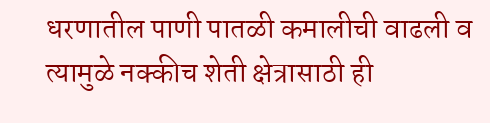धरणातील पाणी पातळी कमालीची वाढली व त्यामुळे नक्कीच शेती क्षेत्रासाठी ही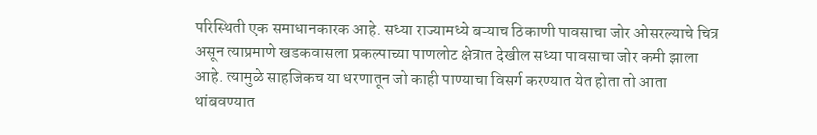परिस्थिती एक समाधानकारक आहे. सध्या राज्यामध्ये बऱ्याच ठिकाणी पावसाचा जोर ओसरल्याचे चित्र असून त्याप्रमाणे खडकवासला प्रकल्पाच्या पाणलोट क्षेत्रात देखील सध्या पावसाचा जोर कमी झाला आहे. त्यामुळे साहजिकच या धरणातून जो काही पाण्याचा विसर्ग करण्यात येत होता तो आता थांबवण्यात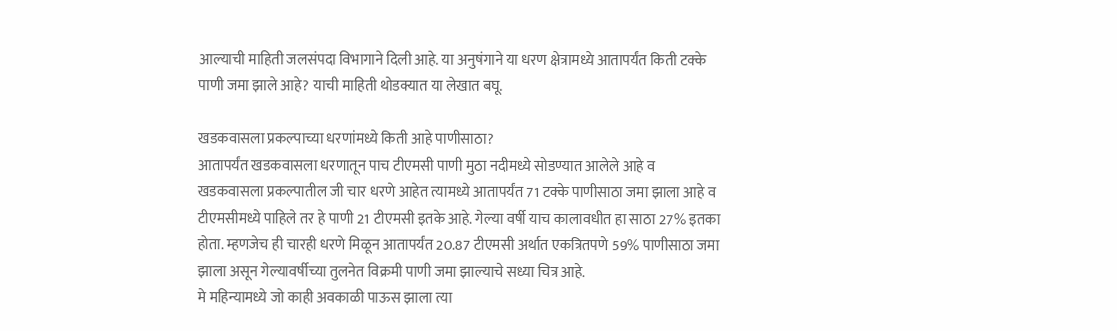आल्याची माहिती जलसंपदा विभागाने दिली आहे. या अनुषंगाने या धरण क्षेत्रामध्ये आतापर्यंत किती टक्के पाणी जमा झाले आहे? याची माहिती थोडक्यात या लेखात बघू.

खडकवासला प्रकल्पाच्या धरणांमध्ये किती आहे पाणीसाठा?
आतापर्यंत खडकवासला धरणातून पाच टीएमसी पाणी मुठा नदीमध्ये सोडण्यात आलेले आहे व खडकवासला प्रकल्पातील जी चार धरणे आहेत त्यामध्ये आतापर्यंत 71 टक्के पाणीसाठा जमा झाला आहे व टीएमसीमध्ये पाहिले तर हे पाणी 21 टीएमसी इतके आहे. गेल्या वर्षी याच कालावधीत हा साठा 27% इतका होता. म्हणजेच ही चारही धरणे मिळून आतापर्यंत 20.87 टीएमसी अर्थात एकत्रितपणे 59% पाणीसाठा जमा झाला असून गेल्यावर्षीच्या तुलनेत विक्रमी पाणी जमा झाल्याचे सध्या चित्र आहे.
मे महिन्यामध्ये जो काही अवकाळी पाऊस झाला त्या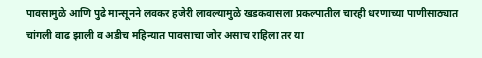पावसामुळे आणि पुढे मान्सूनने लवकर हजेरी लावल्यामुळे खडकवासला प्रकल्पातील चारही धरणाच्या पाणीसाठ्यात चांगली वाढ झाली व अडीच महिन्यात पावसाचा जोर असाच राहिला तर या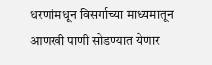धरणांमधून विसर्गाच्या माध्यमातून आणखी पाणी सोडण्यात येणार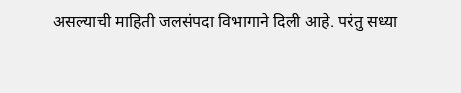असल्याची माहिती जलसंपदा विभागाने दिली आहे. परंतु सध्या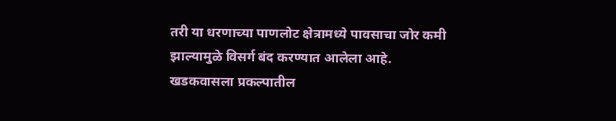तरी या धरणाच्या पाणलोट क्षेत्रामध्ये पावसाचा जोर कमी झाल्यामुळे विसर्ग बंद करण्यात आलेला आहे.
खडकवासला प्रकल्पातील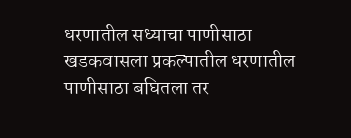धरणातील सध्याचा पाणीसाठा
खडकवासला प्रकल्पातील धरणातील पाणीसाठा बघितला तर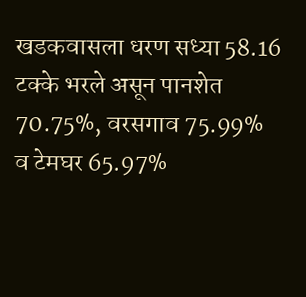खडकवासला धरण सध्या 58.16 टक्के भरले असून पानशेत 70.75%, वरसगाव 75.99% व टेमघर 65.97%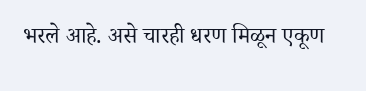भरले आहे. असे चारही धरण मिळून एकूण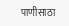पाणीसाठा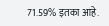71.59% इतका आहे.